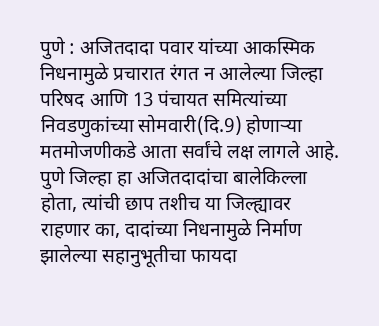पुणे : अजितदादा पवार यांच्या आकस्मिक निधनामुळे प्रचारात रंगत न आलेल्या जिल्हा परिषद आणि 13 पंचायत समित्यांच्या निवडणुकांच्या सोमवारी(दि.9) होणाऱ्या मतमोजणीकडे आता सर्वांचे लक्ष लागले आहे. पुणे जिल्हा हा अजितदादांचा बालेकिल्ला होता, त्यांची छाप तशीच या जिल्ह्यावर राहणार का, दादांच्या निधनामुळे निर्माण झालेल्या सहानुभूतीचा फायदा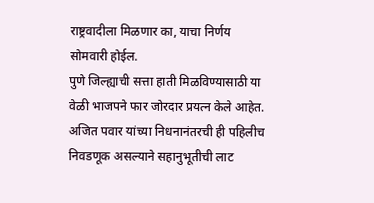राष्ट्रवादीला मिळणार का, याचा निर्णय सोमवारी होईल.
पुणे जिल्ह्याची सत्ता हाती मिळविण्यासाठी या वेळी भाजपने फार जोरदार प्रयत्न केले आहेत. अजित पवार यांच्या निधनानंतरची ही पहिलीच निवडणूक असल्याने सहानुभूतीची लाट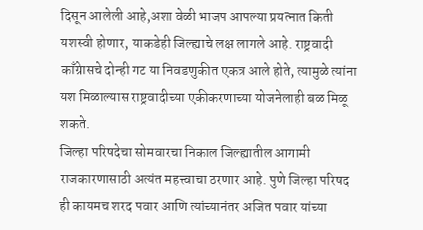दिसून आलेली आहे,अशा वेळी भाजप आपल्या प्रयत्नात किती यशस्वी होणार, याकडेही जिल्ह्याचे लक्ष लागले आहे. राष्ट्रवादी काँग्रेासचे दोन्ही गट या निवडणुकीत एकत्र आले होते, त्यामुळे त्यांना यश मिळाल्यास राष्ट्रवादीच्या एकीकरणाच्या योजनेलाही बळ मिळू शकते.
जिल्हा परिषदेचा सोमवारचा निकाल जिल्ह्यातील आगामी राजकारणासाठी अत्यंत महत्त्वाचा ठरणार आहे. पुणे जिल्हा परिषद ही कायमच शरद पवार आणि त्यांच्यानंतर अजित पवार यांच्या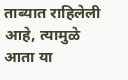ताब्यात राहिलेली आहे, त्यामुळे आता या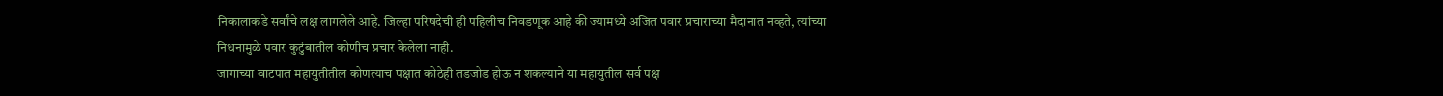निकालाकडे सर्वांचे लक्ष लागलेले आहे. जिल्हा परिषदेची ही पहिलीच निवडणूक आहे की ज्यामध्ये अजित पवार प्रचाराच्या मैदानात नव्हते, त्यांच्या निधनामुळे पवार कुटुंबातील कोणीच प्रचार केलेला नाही.
जागाच्या वाटपात महायुतीतील कोणत्याच पक्षात कोठेही तडजोड होऊ न शकल्याने या महायुतील सर्व पक्ष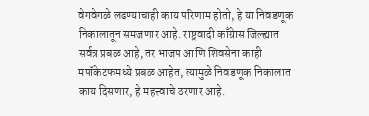वेगवेगळे लढण्याचाही काय परिणाम होतो, हे या निवडणूक निकालातून समजणार आहे. राष्ट्रवादी काँग्रेास जिल्ह्यात सर्वत्र प्रबळ आहे, तर भाजप आणि शिवसेना काही मपॉकेटफमध्ये प्रबळ आहेत, त्यामुळे निवडणूक निकालात काय दिसणार, हे महत्त्वाचे ठरणार आहे.